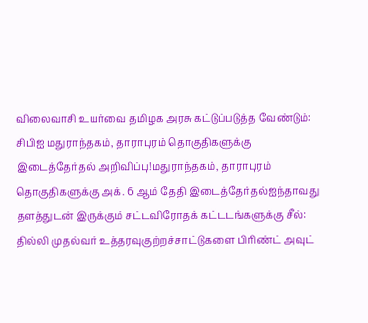விலைவாசி உயர்வை தமிழக அரசு கட்டுப்படுத்த வேண்டும்: சிபிஐ மதுராந்தகம், தாராபுரம் தொகுதிகளுக்கு இடைத்தேர்தல் அறிவிப்பு!மதுராந்தகம், தாராபுரம் தொகுதிகளுக்கு அக். 6 ஆம் தேதி இடைத்தேர்தல்ஐந்தாவது தளத்துடன் இருக்கும் சட்டவிரோதக் கட்டடங்களுக்கு சீல்: தில்லி முதல்வர் உத்தரவுகுற்றச்சாட்டுகளை பிரிண்ட் அவுட்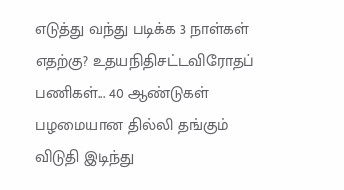எடுத்து வந்து படிக்க 3 நாள்கள் எதற்கு? உதயநிதிசட்டவிரோதப் பணிகள்... 40 ஆண்டுகள் பழமையான தில்லி தங்கும் விடுதி இடிந்து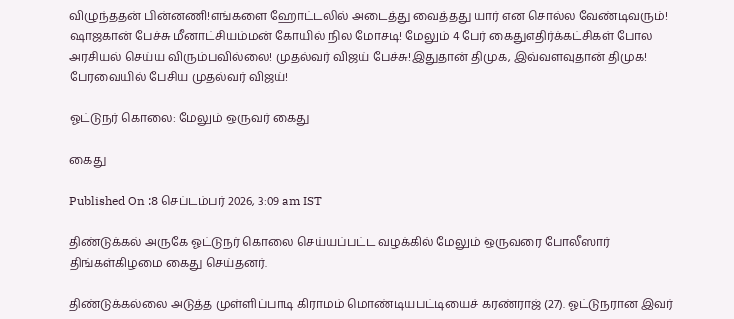விழுந்ததன் பின்னணி!எங்களை ஹோட்டலில் அடைத்து வைத்தது யார் என சொல்ல வேண்டிவரும்! ஷாஜகான் பேச்சு மீனாட்சியம்மன் கோயில் நில மோசடி! மேலும் 4 பேர் கைதுஎதிர்க்கட்சிகள் போல அரசியல் செய்ய விரும்பவில்லை! முதல்வர் விஜய் பேச்சு!இதுதான் திமுக, இவ்வளவுதான் திமுக! பேரவையில் பேசிய முதல்வர் விஜய்!

ஓட்டுநர் கொலை: மேலும் ஒருவர் கைது

கைது

Published On :8 செப்டம்பர் 2026, 3:09 am IST

திண்டுக்கல் அருகே ஓட்டுநர் கொலை செய்யப்பட்ட வழக்கில் மேலும் ஒருவரை போலீஸார் திங்கள்கிழமை கைது செய்தனர்.

திண்டுக்கல்லை அடுத்த முள்ளிப்பாடி கிராமம் மொண்டியபட்டியைச் கரண்ராஜ் (27). ஓட்டுநரான இவர்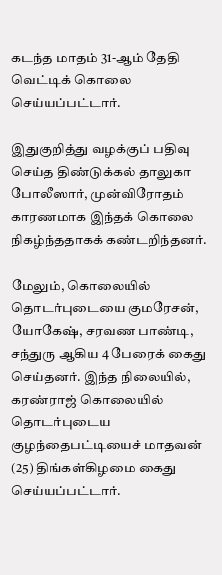கடந்த மாதம் 31-ஆம் தேதி வெட்டிக் கொலை செய்யப்பட்டார்.

இதுகுறித்து வழக்குப் பதிவு செய்த திண்டுக்கல் தாலுகா போலீஸார், முன்விரோதம் காரணமாக இந்தக் கொலை நிகழ்ந்ததாகக் கண்டறிந்தனர்.

மேலும், கொலையில் தொடர்புடையை குமரேசன், யோகேஷ், சரவண பாண்டி, சந்துரு ஆகிய 4 பேரைக் கைது செய்தனர். இந்த நிலையில், கரண்ராஜ் கொலையில் தொடர்புடைய குழந்தைபட்டியைச் மாதவன் (25) திங்கள்கிழமை கைது செய்யப்பட்டார்.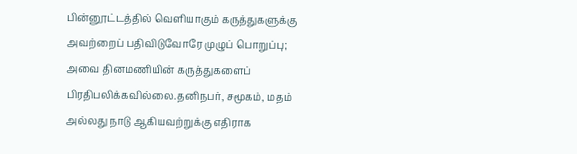பின்னூட்டத்தில் வெளியாகும் கருத்துகளுக்கு அவற்றைப் பதிவிடுவோரே முழுப் பொறுப்பு; அவை தினமணியின் கருத்துகளைப் பிரதிபலிக்கவில்லை.தனிநபர், சமூகம், மதம் அல்லது நாடு ஆகியவற்றுக்கு எதிராக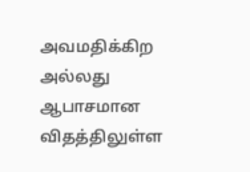அவமதிக்கிற அல்லது ஆபாசமான விதத்திலுள்ள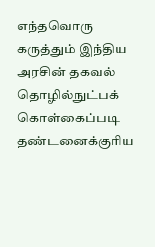எந்தவொரு கருத்தும் இந்திய அரசின் தகவல் தொழில்நுட்பக் கொள்கைப்படி தண்டனைக்குரிய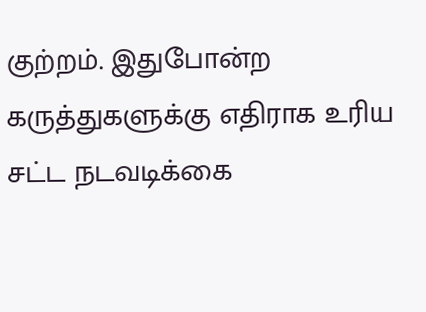குற்றம். இதுபோன்ற கருத்துகளுக்கு எதிராக உரிய சட்ட நடவடிக்கை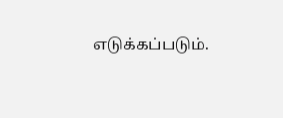எடுக்கப்படும்.